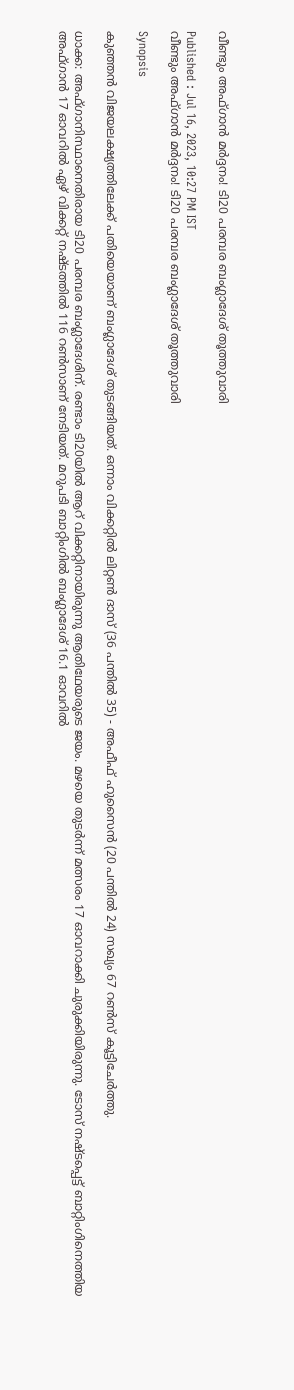വീണ്ടും അഫ്ഗാന്‍ മര്‍ദ്ദനം! ടി20 പരമ്പര ബംഗ്ലാദേശ് തൂത്തുവാരി

Published : Jul 16, 2023, 10:27 PM IST
വീണ്ടും അഫ്ഗാന്‍ മര്‍ദ്ദനം! ടി20 പരമ്പര ബംഗ്ലാദേശ് തൂത്തുവാരി

Synopsis

കുഞ്ഞന്‍ വിജയലക്ഷ്യത്തിലേക്ക് പതിയെയാണ് ബംഗ്ലാദേശ് തുടങ്ങിയത്. ഒന്നാം വിക്കറ്റില്‍ ലിറ്റണ്‍ ദാസ് (36 പന്തില്‍ 35) - അഫീഫ് ഹുസൈന്‍ (20 പന്തില്‍ 24) സഖ്യം 67 റണ്‍സ് കൂട്ടിചേര്‍ത്തു.

ധാക്ക: അഫ്ഗാനിസ്ഥാനെതിരായ ടി20 പരമ്പര ബംഗ്ലാദേശിന്. രണ്ടാം ടി20യില്‍ ആറ് വിക്കറ്റിനായിരുന്നു ആതിഥേയരുടെ ജയം. മഴയെ തുടര്‍ന്ന് മത്സരം 17 ഓവറാക്കി ചുരുക്കിയിരുന്നു. ടോസ് നഷ്ടപ്പെട്ട് ബാറ്റിംഗിനെത്തിയ അഫ്ഗാന്‍ 17 ഓവറില്‍ ഏഴ് വിക്കറ്റ് നഷ്ടത്തില്‍ 116 റണ്‍സാണ് നേടിയത്. മറുപടി ബാറ്റിംഗില്‍ ബംഗ്ലാദേശ് 16.1 ഓവറില്‍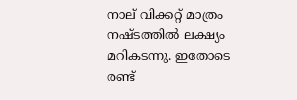നാല് വിക്കറ്റ് മാത്രം നഷ്ടത്തില്‍ ലക്ഷ്യം മറികടന്നു. ഇതോടെ രണ്ട്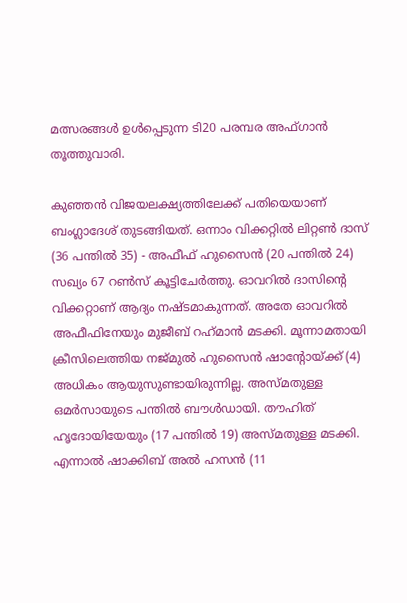മത്സരങ്ങള്‍ ഉള്‍പ്പെടുന്ന ടി20 പരമ്പര അഫ്ഗാന്‍ തൂത്തുവാരി.

കുഞ്ഞന്‍ വിജയലക്ഷ്യത്തിലേക്ക് പതിയെയാണ് ബംഗ്ലാദേശ് തുടങ്ങിയത്. ഒന്നാം വിക്കറ്റില്‍ ലിറ്റണ്‍ ദാസ് (36 പന്തില്‍ 35) - അഫീഫ് ഹുസൈന്‍ (20 പന്തില്‍ 24) സഖ്യം 67 റണ്‍സ് കൂട്ടിചേര്‍ത്തു. ഓവറില്‍ ദാസിന്റെ വിക്കറ്റാണ് ആദ്യം നഷ്ടമാകുന്നത്. അതേ ഓവറില്‍ അഫീഫിനേയും മുജീബ് റഹ്‌മാന്‍ മടക്കി. മൂന്നാമതായി ക്രീസിലെത്തിയ നജ്മുല്‍ ഹുസൈന്‍ ഷാന്റോയ്ക്ക് (4) അധികം ആയുസുണ്ടായിരുന്നില്ല. അസ്മതുള്ള ഒമര്‍സായുടെ പന്തില്‍ ബൗള്‍ഡായി. തൗഹിത് ഹൃദോയിയേയും (17 പന്തില്‍ 19) അസ്മതുള്ള മടക്കി. എന്നാല്‍ ഷാക്കിബ് അല്‍ ഹസന്‍ (11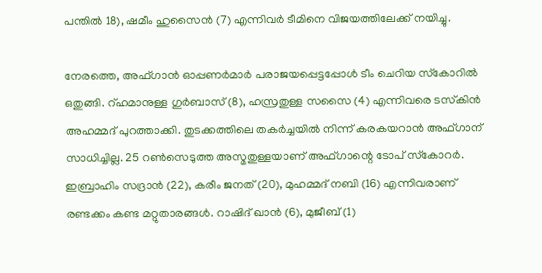പന്തില്‍ 18), ഷമീം ഹുസൈന്‍ (7) എന്നിവര്‍ ടീമിനെ വിജയത്തിലേക്ക് നയിച്ചു.

നേരത്തെ, അഫ്ഗാന്‍ ഓപ്പണര്‍മാര്‍ പരാജയപ്പെട്ടപ്പോള്‍ ടീം ചെറിയ സ്‌കോറില്‍ ഒതുങ്ങി. റ്ഹമാനുള്ള ഗുര്‍ബാസ് (8), ഹസ്രതുള്ള സസൈ (4) എന്നിവരെ ടസ്‌കിന്‍ അഹമ്മദ് പുറത്താക്കി. തുടക്കത്തിലെ തകര്‍ച്ചയില്‍ നിന്ന് കരകയറാന്‍ അഫ്ഗാന് സാധിച്ചില്ല. 25 റണ്‍സെടുത്ത അസ്മതുള്ളയാണ് അഫ്ഗാന്റെ ടോപ് സ്‌കോറര്‍. ഇബ്രാഹിം സദ്രാന്‍ (22), കരീം ജനത് (20), മുഹമ്മദ് നബി (16) എന്നിവരാണ് രണ്ടക്കം കണ്ട മറ്റുതാരങ്ങള്‍. റാഷിദ് ഖാന്‍ (6), മുജീബ് (1)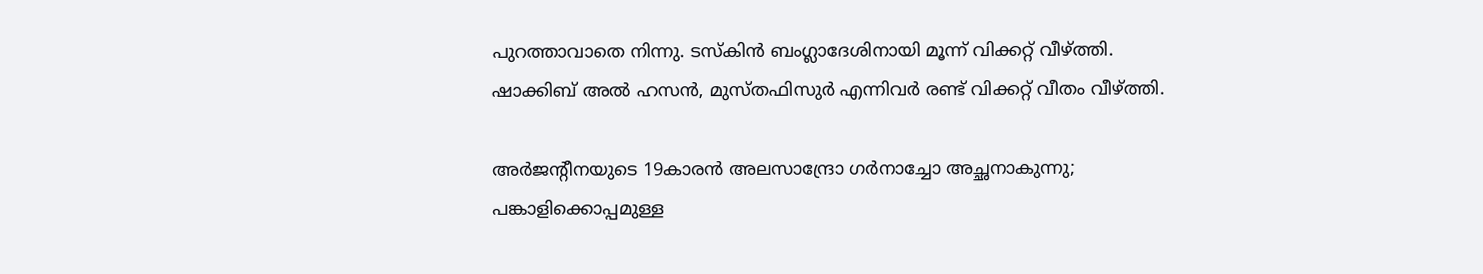പുറത്താവാതെ നിന്നു. ടസ്‌കിന്‍ ബംഗ്ലാദേശിനായി മൂന്ന് വിക്കറ്റ് വീഴ്ത്തി. ഷാക്കിബ് അല്‍ ഹസന്‍, മുസ്തഫിസുര്‍ എന്നിവര്‍ രണ്ട് വിക്കറ്റ് വീതം വീഴ്ത്തി.

അര്‍ജന്റീനയുടെ 19കാരന്‍ അലസാന്ദ്രോ ഗര്‍നാച്ചോ അച്ഛനാകുന്നു; പങ്കാളിക്കൊപ്പമുള്ള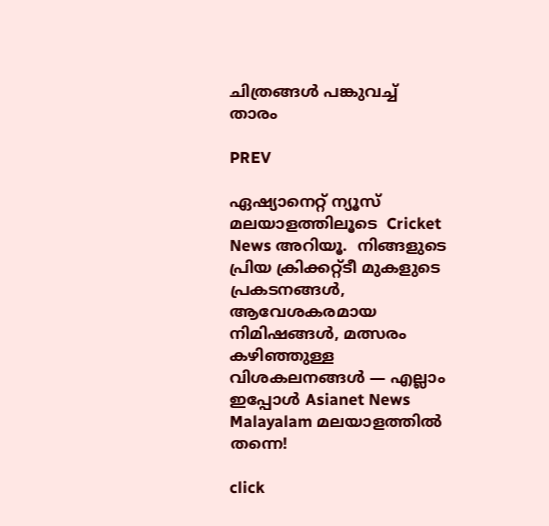ചിത്രങ്ങള്‍ പങ്കുവച്ച് താരം

PREV

ഏഷ്യാനെറ്റ് ന്യൂസ് മലയാളത്തിലൂടെ  Cricket News അറിയൂ.  നിങ്ങളുടെ പ്രിയ ക്രിക്കറ്റ്ടീ മുകളുടെ പ്രകടനങ്ങൾ, ആവേശകരമായ നിമിഷങ്ങൾ, മത്സരം കഴിഞ്ഞുള്ള വിശകലനങ്ങൾ — എല്ലാം ഇപ്പോൾ Asianet News Malayalam മലയാളത്തിൽ തന്നെ!

click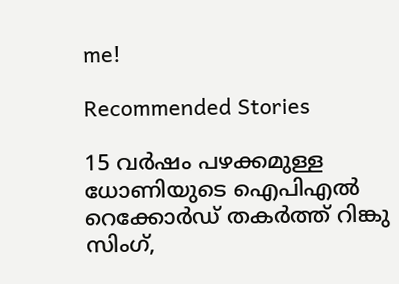me!

Recommended Stories

15 വർഷം പഴക്കമുള്ള ധോണിയുടെ ഐപിഎല്‍ റെക്കോർഡ് തകർത്ത് റിങ്കു സിംഗ്,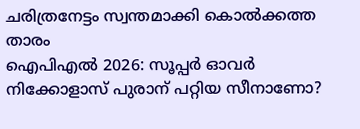ചരിത്രനേട്ടം സ്വന്തമാക്കി കൊല്‍ക്കത്ത താരം
ഐപിഎല്‍ 2026: സൂപ്പ‍ര്‍ ഓവര്‍ നിക്കോളാസ് പുരാന് പറ്റിയ സീനാണോ?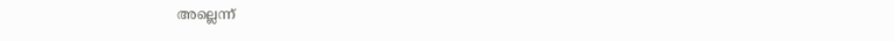അല്ലെന്ന്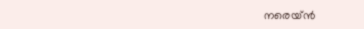നരെയ്‌ൻ